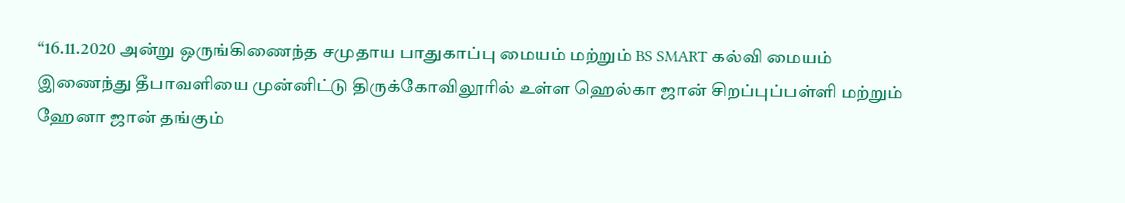“16.11.2020 அன்று ஒருங்கிணைந்த சமுதாய பாதுகாப்பு மையம் மற்றும் BS SMART கல்வி மையம் இணைந்து தீபாவளியை முன்னிட்டு திருக்கோவிலூரில் உள்ள ஹெல்கா ஜான் சிறப்புப்பள்ளி மற்றும் ஹேனா ஜான் தங்கும்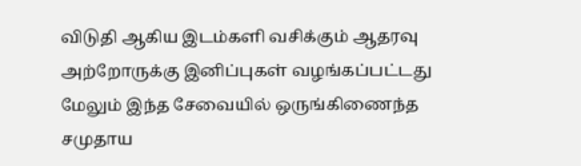விடுதி ஆகிய இடம்களி வசிக்கும் ஆதரவு அற்றோருக்கு இனிப்புகள் வழங்கப்பட்டது மேலும் இந்த சேவையில் ஒருங்கிணைந்த சமுதாய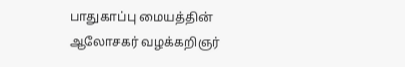பாதுகாப்பு மையத்தின் ஆலோசகர் வழக்கறிஞர்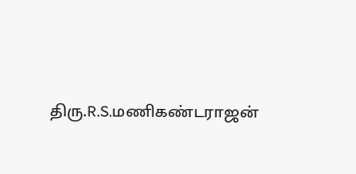திரு.R.S.மணிகண்டராஜன்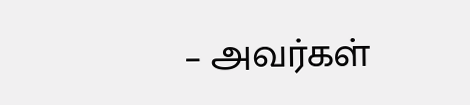– அவர்கள்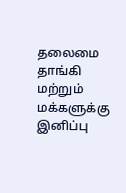தலைமை தாங்கி மற்றும் மக்களுக்கு இனிப்பு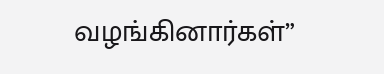வழங்கினார்கள்”